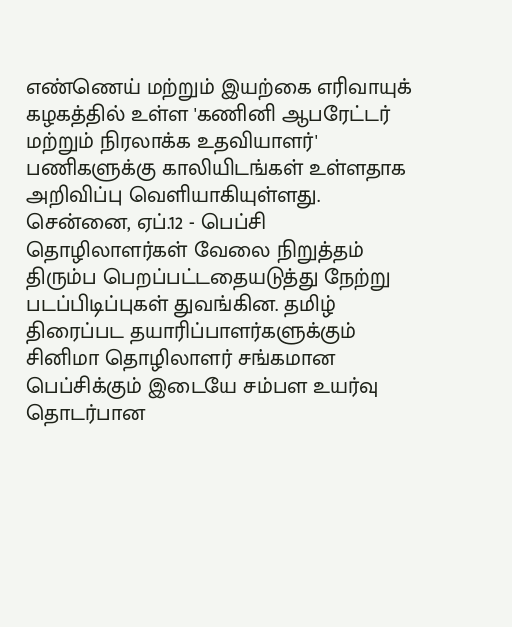எண்ணெய் மற்றும் இயற்கை எரிவாயுக் கழகத்தில் உள்ள 'கணினி ஆபரேட்டர் மற்றும் நிரலாக்க உதவியாளர்' பணிகளுக்கு காலியிடங்கள் உள்ளதாக அறிவிப்பு வெளியாகியுள்ளது.
சென்னை, ஏப்.12 - பெப்சி தொழிலாளர்கள் வேலை நிறுத்தம் திரும்ப பெறப்பட்டதையடுத்து நேற்று படப்பிடிப்புகள் துவங்கின. தமிழ் திரைப்பட தயாரிப்பாளர்களுக்கும் சினிமா தொழிலாளர் சங்கமான பெப்சிக்கும் இடையே சம்பள உயர்வு தொடர்பான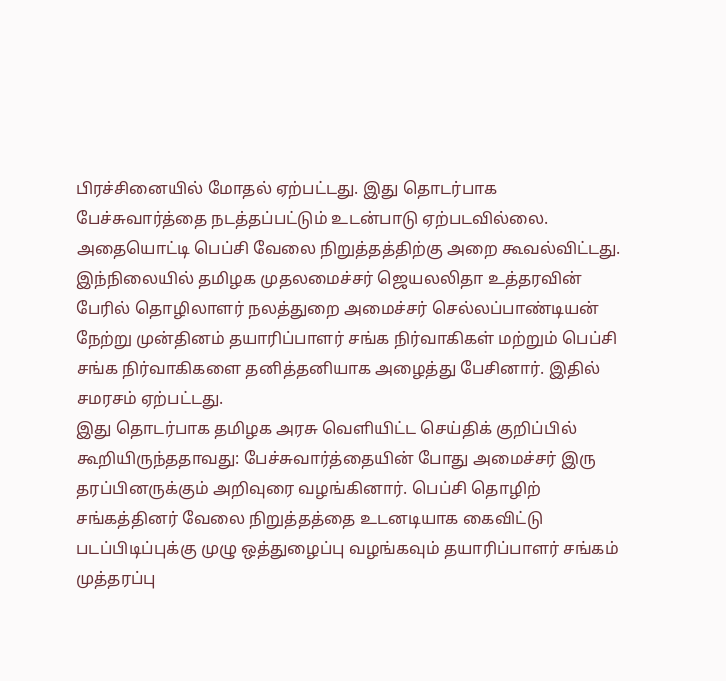பிரச்சினையில் மோதல் ஏற்பட்டது. இது தொடர்பாக பேச்சுவார்த்தை நடத்தப்பட்டும் உடன்பாடு ஏற்படவில்லை. அதையொட்டி பெப்சி வேலை நிறுத்தத்திற்கு அறை கூவல்விட்டது. இந்நிலையில் தமிழக முதலமைச்சர் ஜெயலலிதா உத்தரவின் பேரில் தொழிலாளர் நலத்துறை அமைச்சர் செல்லப்பாண்டியன் நேற்று முன்தினம் தயாரிப்பாளர் சங்க நிர்வாகிகள் மற்றும் பெப்சி சங்க நிர்வாகிகளை தனித்தனியாக அழைத்து பேசினார். இதில் சமரசம் ஏற்பட்டது.
இது தொடர்பாக தமிழக அரசு வெளியிட்ட செய்திக் குறிப்பில் கூறியிருந்ததாவது: பேச்சுவார்த்தையின் போது அமைச்சர் இரு தரப்பினருக்கும் அறிவுரை வழங்கினார். பெப்சி தொழிற் சங்கத்தினர் வேலை நிறுத்தத்தை உடனடியாக கைவிட்டு படப்பிடிப்புக்கு முழு ஒத்துழைப்பு வழங்கவும் தயாரிப்பாளர் சங்கம் முத்தரப்பு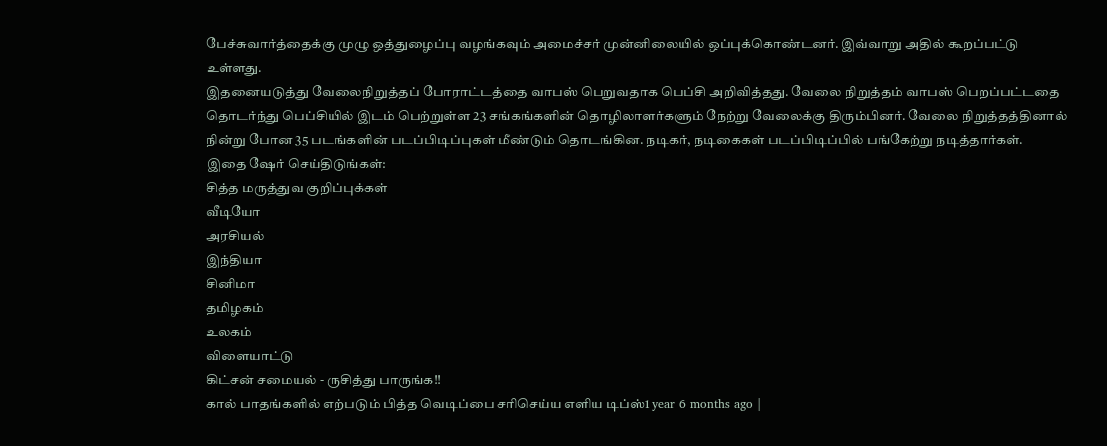பேச்சுவார்த்தைக்கு முழு ஒத்துழைப்பு வழங்கவும் அமைச்சர் முன்னிலையில் ஒப்புக்கொண்டனர். இவ்வாறு அதில் கூறப்பட்டு உள்ளது.
இதனையடுத்து வேலைநிறுத்தப் போராட்டத்தை வாபஸ் பெறுவதாக பெப்சி அறிவித்தது. வேலை நிறுத்தம் வாபஸ் பெறப்பட்டதை தொடர்ந்து பெப்சியில் இடம் பெற்றுள்ள 23 சங்கங்களின் தொழிலாளர்களும் நேற்று வேலைக்கு திரும்பினர். வேலை நிறுத்தத்தினால் நின்று போன 35 படங்களின் படப்பிடிப்புகள் மீண்டும் தொடங்கின. நடிகர், நடிகைகள் படப்பிடிப்பில் பங்கேற்று நடித்தார்கள்.
இதை ஷேர் செய்திடுங்கள்:
சித்த மருத்துவ குறிப்புக்கள்
வீடியோ
அரசியல்
இந்தியா
சினிமா
தமிழகம்
உலகம்
விளையாட்டு
கிட்சன் சமையல் - ருசித்து பாருங்க!!
கால் பாதங்களில் எற்படும் பித்த வெடிப்பை சரிசெய்ய எளிய டிப்ஸ்1 year 6 months ago |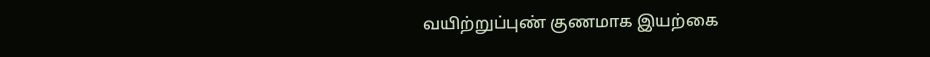வயிற்றுப்புண் குணமாக இயற்கை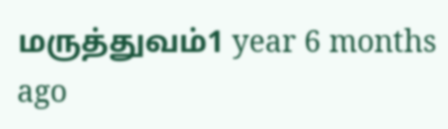மருத்துவம்1 year 6 months ago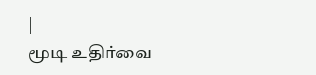|
மூடி உதிர்வை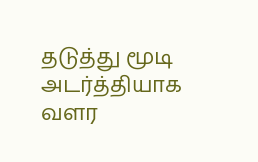தடுத்து மூடி அடர்த்தியாக வளர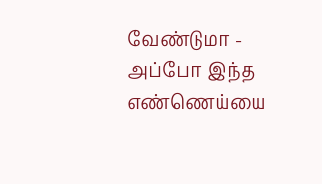வேண்டுமா - அப்போ இந்த எண்ணெய்யை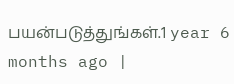பயன்படுத்துங்கள்.1 year 6 months ago |